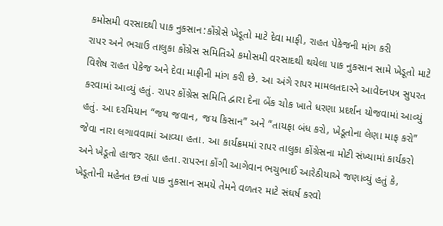કમોસમી વરસાદથી પાક નુકસાન:કોંગ્રેસે ખેડૂતો માટે દેવા માફી, રાહત પેકેજની માંગ કરી
રાપર અને ભચાઉ તાલુકા કોંગ્રેસ સમિતિએ કમોસમી વરસાદથી થયેલા પાક નુકસાન સામે ખેડૂતો માટે વિશેષ રાહત પેકેજ અને દેવા માફીની માંગ કરી છે. આ અંગે રાપર મામલતદારને આવેદનપત્ર સુપરત કરવામાં આવ્યું હતું. રાપર કોંગ્રેસ સમિતિ દ્વારા દેના બેંક ચોક ખાતે ધરણા પ્રદર્શન યોજવામાં આવ્યું હતું. આ દરમિયાન “જય જવાન, જય કિસાન” અને “તાયફા બંધ કરો, ખેડૂતોના લેણા માફ કરો” જેવા નારા લગાવવામાં આવ્યા હતા. આ કાર્યક્રમમાં રાપર તાલુકા કોંગ્રેસના મોટી સંખ્યામાં કાર્યકરો અને ખેડૂતો હાજર રહ્યા હતા.રાપરના કોંગી આગેવાન ભચુભાઈ આરેઠીયાએ જણાવ્યું હતું કે, ખેડૂતોની મહેનત છતાં પાક નુકસાન સમયે તેમને વળતર માટે સંઘર્ષ કરવો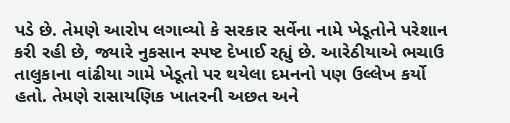પડે છે. તેમણે આરોપ લગાવ્યો કે સરકાર સર્વેના નામે ખેડૂતોને પરેશાન કરી રહી છે, જ્યારે નુકસાન સ્પષ્ટ દેખાઈ રહ્યું છે. આરેઠીયાએ ભચાઉ તાલુકાના વાંઢીયા ગામે ખેડૂતો પર થયેલા દમનનો પણ ઉલ્લેખ કર્યો હતો. તેમણે રાસાયણિક ખાતરની અછત અને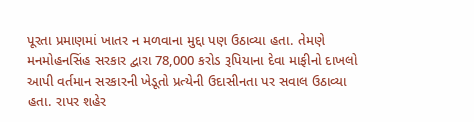પૂરતા પ્રમાણમાં ખાતર ન મળવાના મુદ્દા પણ ઉઠાવ્યા હતા. તેમણે મનમોહનસિંહ સરકાર દ્વારા 78,000 કરોડ રૂપિયાના દેવા માફીનો દાખલો આપી વર્તમાન સરકારની ખેડૂતો પ્રત્યેની ઉદાસીનતા પર સવાલ ઉઠાવ્યા હતા. રાપર શહેર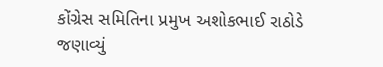કોંગ્રેસ સમિતિના પ્રમુખ અશોકભાઈ રાઠોડે જણાવ્યું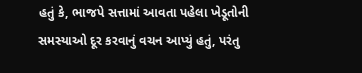હતું કે, ભાજપે સત્તામાં આવતા પહેલા ખેડૂતોની સમસ્યાઓ દૂર કરવાનું વચન આપ્યું હતું, પરંતુ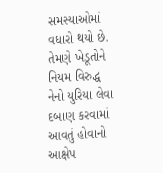સમસ્યાઓમાં વધારો થયો છે. તેમણે ખેડૂતોને નિયમ વિરુદ્ધ નેનો યુરિયા લેવા દબાણ કરવામાં આવતું હોવાનો આક્ષેપ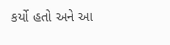કર્યો હતો અને આ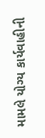મામલે યોગ્ય કાર્યવાહીની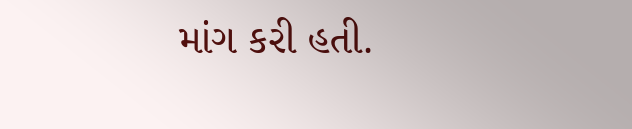માંગ કરી હતી.